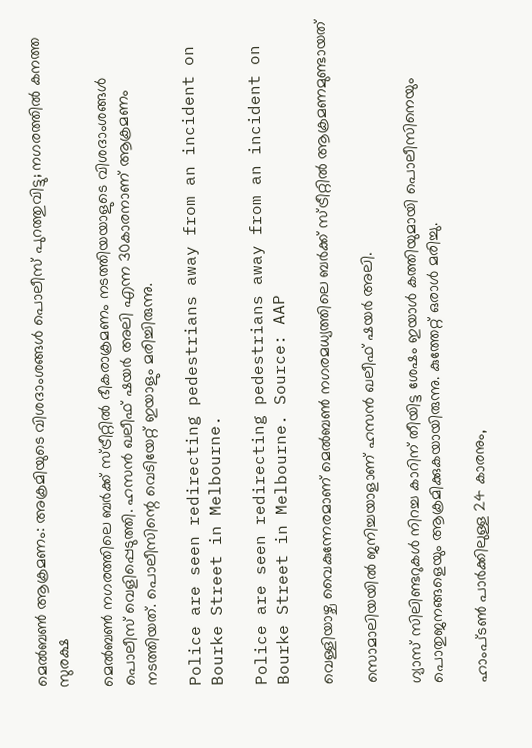മെൽബൺ ആക്രമണം: അക്രമിയുടെ വിശദാംശങ്ങൾ പൊലീസ് പുറത്തുവിട്ടു; നഗരത്തിൽ കനത്ത സുരക്ഷ

മെൽബൺ നഗരത്തിലെ ബർക്ക് സ്ട്രീറ്റിൽ ഭീകരാക്രമണം നടത്തിയയാളുടെ വിശദാംശങ്ങൾ പൊലീസ് വെളിപ്പെടുത്തി. ഹസൻ ഖലീഫ് ഷയർ അലി എന്ന 30കാരനാണ് ആക്രമണം നടത്തിയത്. പൊലീസിന്റെ വെടിയേറ്റ് ഇയാളും മരിച്ചിരുന്നു.

Police are seen redirecting pedestrians away from an incident on Bourke Street in Melbourne.

Police are seen redirecting pedestrians away from an incident on Bourke Street in Melbourne. Source: AAP

വെള്ളിയാഴ്ച വൈകുന്നേരമാണ് മെൽബൺ നഗരമധ്യത്തിലെ ബർക്ക് സ്ട്രീറ്റിൽ ആക്രമണമുണ്ടായത്

സൊമാലിയയിൽ ജനിച്ചയാളാണ് ഹസൻ ഖലീഫ് ഷയർ അലി.

ഗ്യാസ് സിലിണ്ടറുകൾ നിറച്ച കാറിന് തീയിട്ട ശേഷം ഇയാൾ കത്തിയുമായി പൊലീസിനെയും പൊതുജനങ്ങളെയും ആക്രമിക്കുകയായിരുന്നു. കുത്തേറ്റ് ഒരാൾ മരിച്ചു.

ഹാംപ്ടൺ പാർക്കിലുള്ള 24 കാരനും,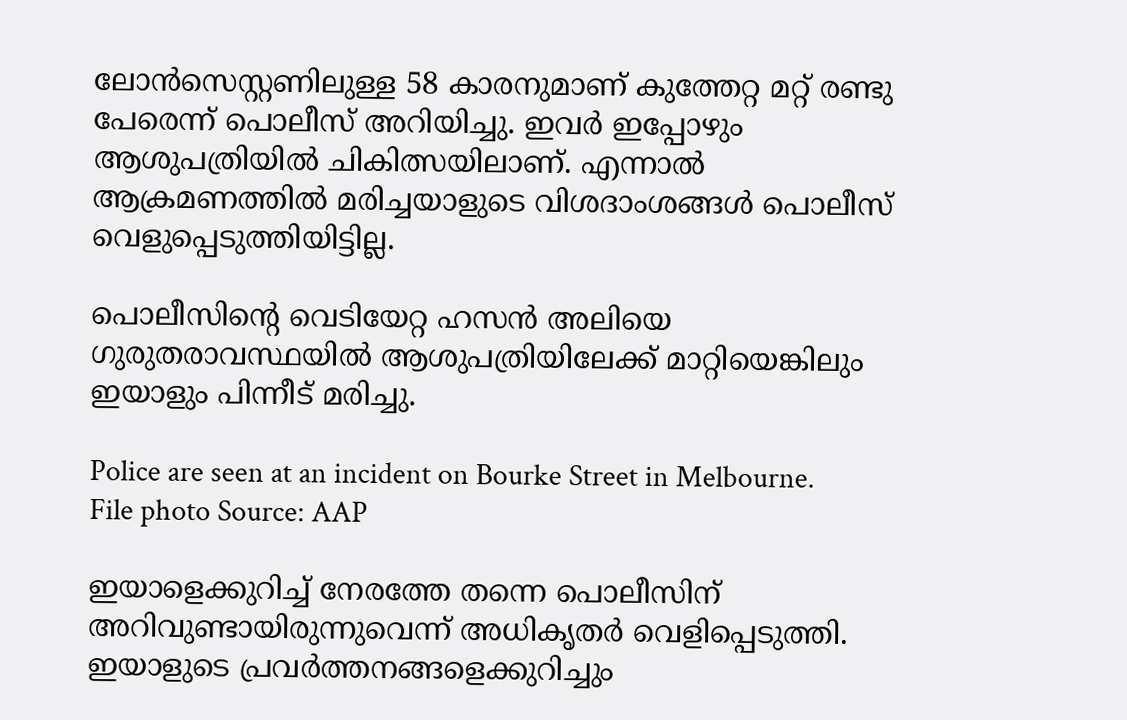ലോൻസെസ്റ്റണിലുള്ള 58 കാരനുമാണ് കുത്തേറ്റ മറ്റ് രണ്ടു പേരെന്ന് പൊലീസ് അറിയിച്ചു. ഇവർ ഇപ്പോഴും ആശുപത്രിയിൽ ചികിത്സയിലാണ്. എന്നാൽ ആക്രമണത്തിൽ മരിച്ചയാളുടെ വിശദാംശങ്ങൾ പൊലീസ് വെളുപ്പെടുത്തിയിട്ടില്ല.

പൊലീസിന്റെ വെടിയേറ്റ ഹസൻ അലിയെ ഗുരുതരാവസ്ഥയിൽ ആശുപത്രിയിലേക്ക് മാറ്റിയെങ്കിലും ഇയാളും പിന്നീട് മരിച്ചു.

Police are seen at an incident on Bourke Street in Melbourne.
File photo Source: AAP

ഇയാളെക്കുറിച്ച് നേരത്തേ തന്നെ പൊലീസിന് അറിവുണ്ടായിരുന്നുവെന്ന് അധികൃതർ വെളിപ്പെടുത്തി. ഇയാളുടെ പ്രവർത്തനങ്ങളെക്കുറിച്ചും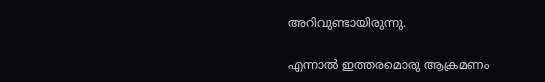അറിവുണ്ടായിരുന്നു.

എന്നാൽ ഇത്തരമൊരു ആക്രമണം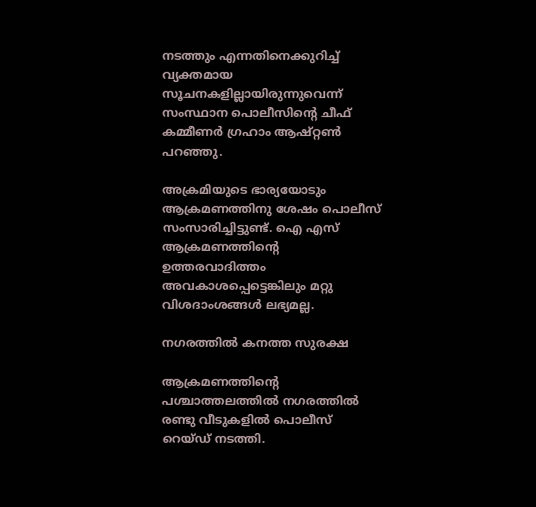നടത്തും എന്നതിനെക്കുറിച്ച് വ്യക്തമായ സൂചനകളില്ലായിരുന്നുവെന്ന് സംസ്ഥാന പൊലീസിന്റെ ചീഫ് കമ്മീണർ ഗ്രഹാം ആഷ്റ്റൺ പറഞ്ഞു.

അക്രമിയുടെ ഭാര്യയോടും ആക്രമണത്തിനു ശേഷം പൊലീസ് സംസാരിച്ചിട്ടുണ്ട്. ഐ എസ് ആക്രമണത്തിന്റെ ഉത്തരവാദിത്തം അവകാശപ്പെട്ടെങ്കിലും മറ്റു വിശദാംശങ്ങൾ ലഭ്യമല്ല.

നഗരത്തിൽ കനത്ത സുരക്ഷ

ആക്രമണത്തിന്റെ പശ്ചാത്തലത്തിൽ നഗരത്തിൽ രണ്ടു വീടുകളിൽ പൊലീസ് റെയ്ഡ് നടത്തി.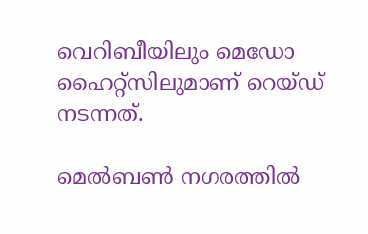വെറിബീയിലും മെഡോ ഹൈറ്റ്സിലുമാണ് റെയ്ഡ് നടന്നത്.

മെൽബൺ നഗരത്തിൽ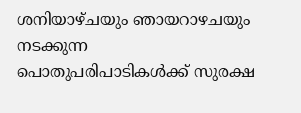ശനിയാഴ്ചയും ഞായറാഴചയും നടക്കുന്ന പൊതുപരിപാടികൾക്ക് സുരക്ഷ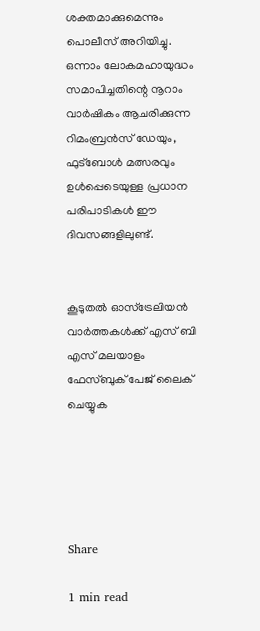ശക്തമാക്കുമെന്നും പൊലീസ് അറിയിച്ചു. ഒന്നാം ലോകമഹായുദ്ധം സമാപിച്ചതിന്റെ നൂറാം വാർഷികം ആചരിക്കുന്ന റിമംബ്രൻസ് ഡേയും, ഫുട്ബോൾ മത്സരവും ഉൾപ്പെടെയുള്ള പ്രധാന പരിപാടികൾ ഈ ദിവസങ്ങളിലുണ്ട്.


കൂടുതൽ ഓസ്‌ട്രേലിയൻ വാർത്തകൾക്ക് എസ് ബി എസ് മലയാളം ഫേസ്ബുക് പേജ് ലൈക് ചെയ്യുക





Share

1 min read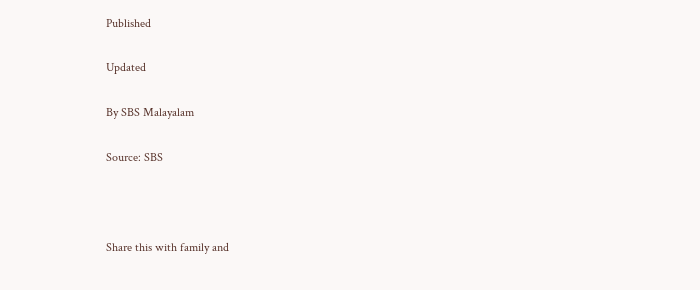Published

Updated

By SBS Malayalam

Source: SBS



Share this with family and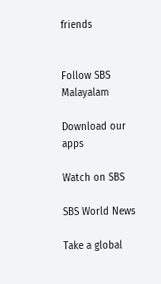friends


Follow SBS Malayalam

Download our apps

Watch on SBS

SBS World News

Take a global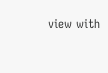view with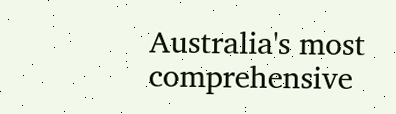Australia's most comprehensive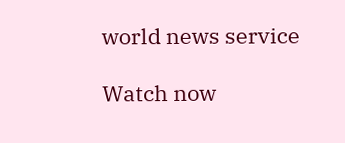world news service

Watch now